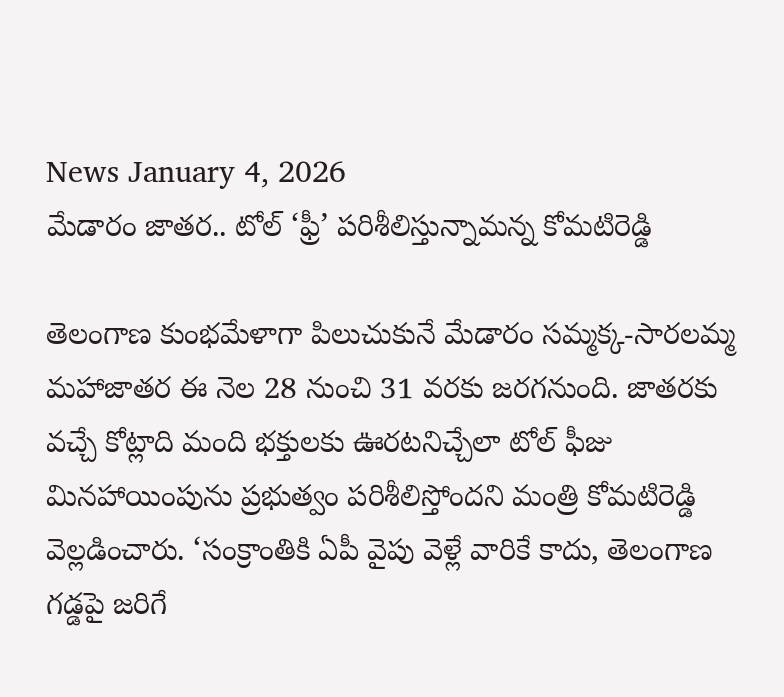News January 4, 2026
మేడారం జాతర.. టోల్ ‘ఫ్రీ’ పరిశీలిస్తున్నామన్న కోమటిరెడ్డి

తెలంగాణ కుంభమేళాగా పిలుచుకునే మేడారం సమ్మక్క-సారలమ్మ మహాజాతర ఈ నెల 28 నుంచి 31 వరకు జరగనుంది. జాతరకు వచ్చే కోట్లాది మంది భక్తులకు ఊరటనిచ్చేలా టోల్ ఫీజు మినహాయింపును ప్రభుత్వం పరిశీలిస్తోందని మంత్రి కోమటిరెడ్డి వెల్లడించారు. ‘సంక్రాంతికి ఏపీ వైపు వెళ్లే వారికే కాదు, తెలంగాణ గడ్డపై జరిగే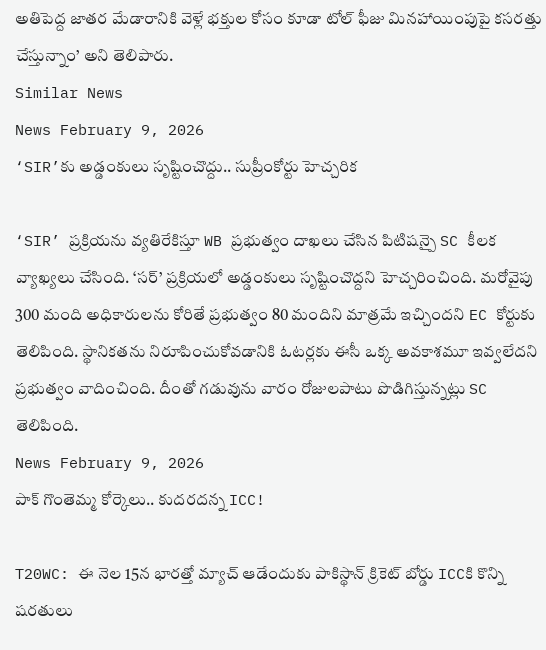అతిపెద్ద జాతర మేడారానికి వెళ్లే భక్తుల కోసం కూడా టోల్ ఫీజు మినహాయింపుపై కసరత్తు చేస్తున్నాం’ అని తెలిపారు.
Similar News
News February 9, 2026
‘SIR’కు అడ్డంకులు సృష్టించొద్దు.. సుప్రీంకోర్టు హెచ్చరిక

‘SIR’ ప్రక్రియను వ్యతిరేకిస్తూ WB ప్రభుత్వం దాఖలు చేసిన పిటిషన్పై SC కీలక వ్యాఖ్యలు చేసింది. ‘సర్’ ప్రక్రియలో అడ్డంకులు సృష్టించొద్దని హెచ్చరించింది. మరోవైపు 300 మంది అధికారులను కోరితే ప్రభుత్వం 80 మందిని మాత్రమే ఇచ్చిందని EC కోర్టుకు తెలిపింది. స్థానికతను నిరూపించుకోవడానికి ఓటర్లకు ఈసీ ఒక్క అవకాశమూ ఇవ్వలేదని ప్రభుత్వం వాదించింది. దీంతో గడువును వారం రోజులపాటు పొడిగిస్తున్నట్లు SC తెలిపింది.
News February 9, 2026
పాక్ గొంతెమ్మ కోర్కెలు.. కుదరదన్న ICC!

T20WC: ఈ నెల 15న భారత్తో మ్యాచ్ ఆడేందుకు పాకిస్థాన్ క్రికెట్ బోర్డు ICCకి కొన్ని షరతులు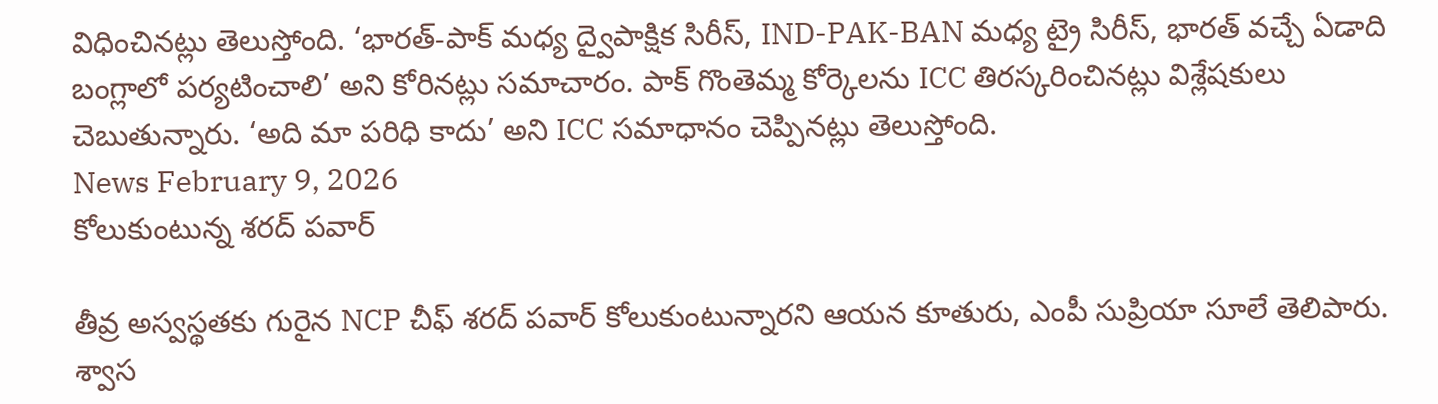విధించినట్లు తెలుస్తోంది. ‘భారత్-పాక్ మధ్య ద్వైపాక్షిక సిరీస్, IND-PAK-BAN మధ్య ట్రై సిరీస్, భారత్ వచ్చే ఏడాది బంగ్లాలో పర్యటించాలి’ అని కోరినట్లు సమాచారం. పాక్ గొంతెమ్మ కోర్కెలను ICC తిరస్కరించినట్లు విశ్లేషకులు చెబుతున్నారు. ‘అది మా పరిధి కాదు’ అని ICC సమాధానం చెప్పినట్లు తెలుస్తోంది.
News February 9, 2026
కోలుకుంటున్న శరద్ పవార్

తీవ్ర అస్వస్థతకు గురైన NCP చీఫ్ శరద్ పవార్ కోలుకుంటున్నారని ఆయన కూతురు, ఎంపీ సుప్రియా సూలే తెలిపారు. శ్వాస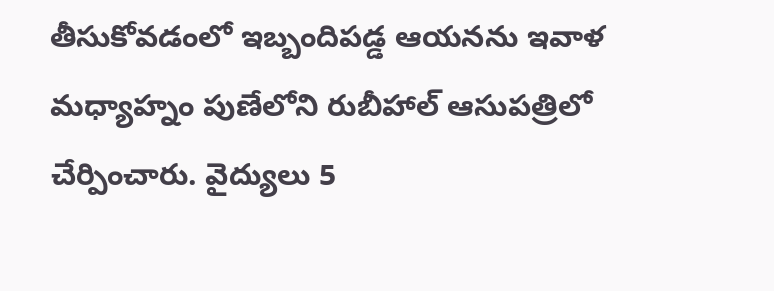తీసుకోవడంలో ఇబ్బందిపడ్డ ఆయనను ఇవాళ మధ్యాహ్నం పుణేలోని రుబీహాల్ ఆసుపత్రిలో చేర్పించారు. వైద్యులు 5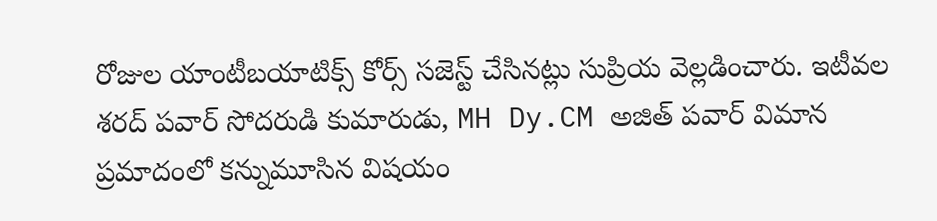రోజుల యాంటీబయాటిక్స్ కోర్స్ సజెస్ట్ చేసినట్లు సుప్రియ వెల్లడించారు. ఇటీవల శరద్ పవార్ సోదరుడి కుమారుడు, MH Dy.CM అజిత్ పవార్ విమాన ప్రమాదంలో కన్నుమూసిన విషయం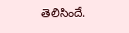తెలిసిందే.